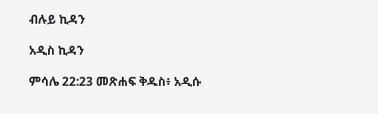ብሉይ ኪዳን

አዲስ ኪዳን

ምሳሌ 22:23 መጽሐፍ ቅዱስ፥ አዲሱ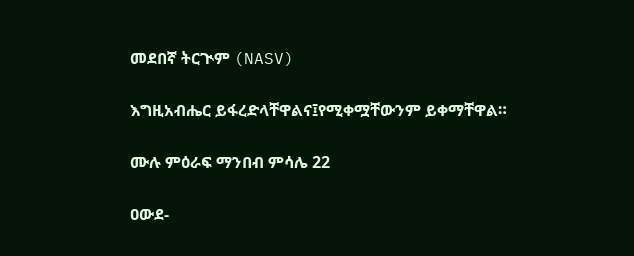መደበኛ ትርጒም (NASV)

እግዚአብሔር ይፋረድላቸዋልና፤የሚቀሟቸውንም ይቀማቸዋል።

ሙሉ ምዕራፍ ማንበብ ምሳሌ 22

ዐውደ-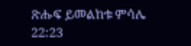ጽሑፍ ይመልከቱ ምሳሌ 22:23